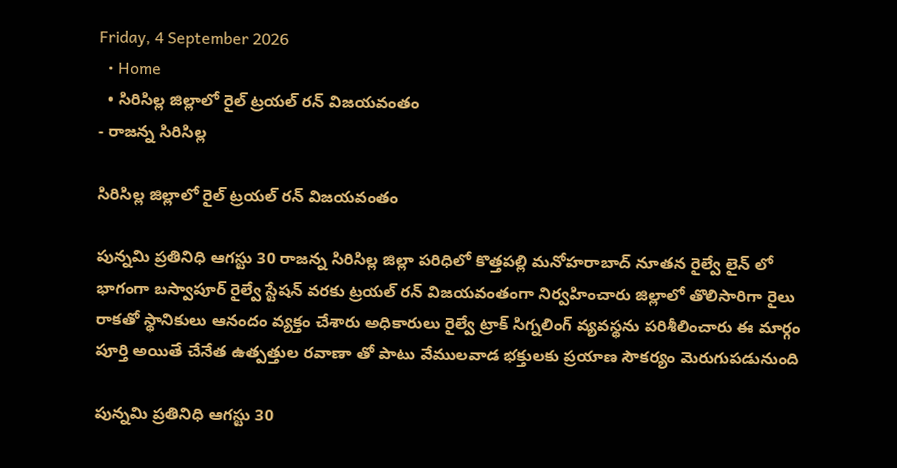Friday, 4 September 2026
  • Home
  • సిరిసిల్ల జిల్లాలో రైల్ ట్రయల్ రన్ విజయవంతం
- రాజన్న సిరిసిల్ల

సిరిసిల్ల జిల్లాలో రైల్ ట్రయల్ రన్ విజయవంతం

పున్నమి ప్రతినిధి ఆగస్టు 30 రాజన్న సిరిసిల్ల జిల్లా పరిధిలో కొత్తపల్లి మనోహరాబాద్ నూతన రైల్వే లైన్ లో భాగంగా బస్వాపూర్ రైల్వే స్టేషన్ వరకు ట్రయల్ రన్ విజయవంతంగా నిర్వహించారు జిల్లాలో తొలిసారిగా రైలు రాకతో స్థానికులు ఆనందం వ్యక్తం చేశారు అధికారులు రైల్వే ట్రాక్ సిగ్నలింగ్ వ్యవస్థను పరిశీలించారు ఈ మార్గం పూర్తి అయితే చేనేత ఉత్పత్తుల రవాణా తో పాటు వేములవాడ భక్తులకు ప్రయాణ సౌకర్యం మెరుగుపడునుంది

పున్నమి ప్రతినిధి ఆగస్టు 30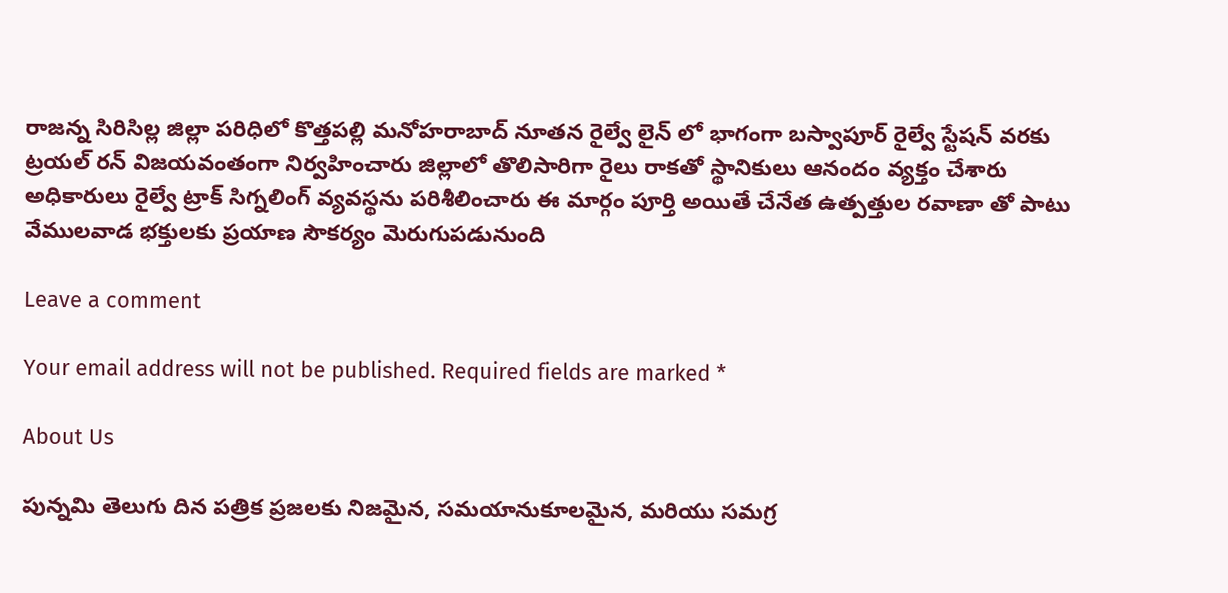రాజన్న సిరిసిల్ల జిల్లా పరిధిలో కొత్తపల్లి మనోహరాబాద్ నూతన రైల్వే లైన్ లో భాగంగా బస్వాపూర్ రైల్వే స్టేషన్ వరకు ట్రయల్ రన్ విజయవంతంగా నిర్వహించారు జిల్లాలో తొలిసారిగా రైలు రాకతో స్థానికులు ఆనందం వ్యక్తం చేశారు అధికారులు రైల్వే ట్రాక్ సిగ్నలింగ్ వ్యవస్థను పరిశీలించారు ఈ మార్గం పూర్తి అయితే చేనేత ఉత్పత్తుల రవాణా తో పాటు వేములవాడ భక్తులకు ప్రయాణ సౌకర్యం మెరుగుపడునుంది

Leave a comment

Your email address will not be published. Required fields are marked *

About Us

పున్నమి తెలుగు దిన పత్రిక ప్రజలకు నిజమైన, సమయానుకూలమైన, మరియు సమగ్ర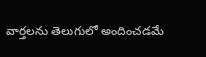వార్తలను తెలుగులో అందించడమే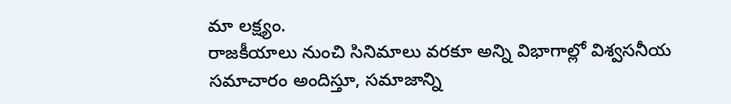మా లక్ష్యం.
రాజకీయాలు నుంచి సినిమాలు వరకూ అన్ని విభాగాల్లో విశ్వసనీయ సమాచారం అందిస్తూ, సమాజాన్ని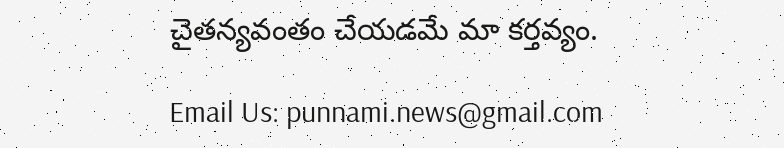చైతన్యవంతం చేయడమే మా కర్తవ్యం.

Email Us: punnami.news@gmail.com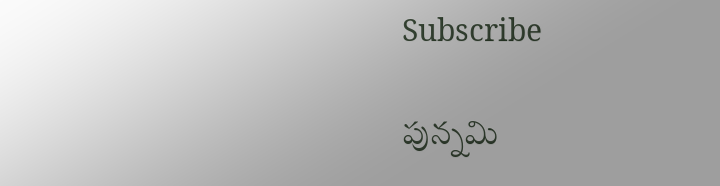Subscribe

పున్నమి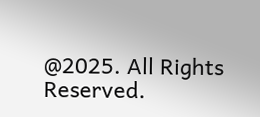@2025. All Rights Reserved.